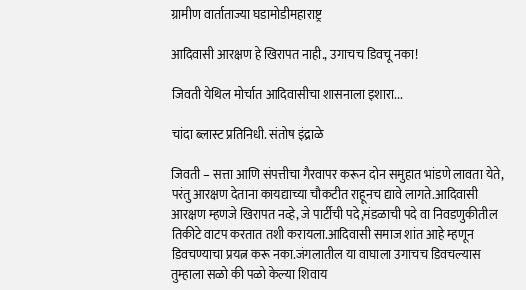ग्रामीण वार्ताताज्या घडामोडीमहाराष्ट्र

आदिवासी आरक्षण हे खिरापत नाही., उगाचच डिवचू नका!

जिवती येथिल मोर्चात आदिवासीचा शासनाला इशारा...

चांदा ब्लास्ट प्रतिनिधी. संतोष इंद्राळे

जिवती – सत्ता आणि संपत्तीचा गैरवापर करून दोन समुहात भांडणे लावता येते, परंतु आरक्षण देताना कायद्याच्या चौकटीत राहूनच द्यावे लागते.आदिवासी आरक्षण म्हणजे खिरापत नव्हे, जे पार्टीची पदे,मंडळाची पदे वा निवडणुकीतील तिकीटे वाटप करतात तशी करायला.आदिवासी समाज शांत आहे म्हणून डिवचण्याचा प्रयत्न करू नका.जंगलातील या वाघाला उगाचच डिवचल्यास तुम्हाला सळो की पळो केल्या शिवाय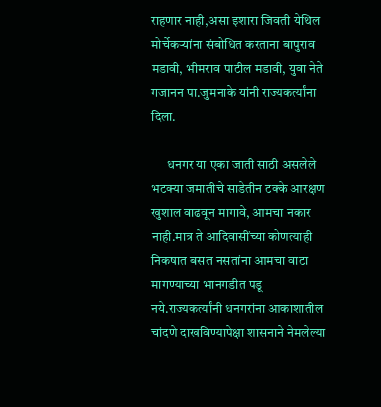राहणार नाही,असा इशारा जिवती येथिल मोर्चेकऱ्यांना संबोधित करताना बापुराव मडावी, भीमराव पाटील मडावी, युवा नेते गजानन पा.जुमनाके यांनी राज्यकर्त्यांना दिला.

      धनगर या एका जाती साठी असलेले भटक्या जमातीचे साडेतीन टक्के आरक्षण खुशाल वाढवून मागावे, आमचा नकार नाही.मात्र ते आदिवासींच्या कोणत्याही निकषात बसत नसतांना आमचा वाटा मागण्याच्या भानगडीत पडू नये.राज्यकर्त्यांनी धनगरांना आकाशातील चांदणे दाखविण्यापेक्षा शासनाने नेमलेल्या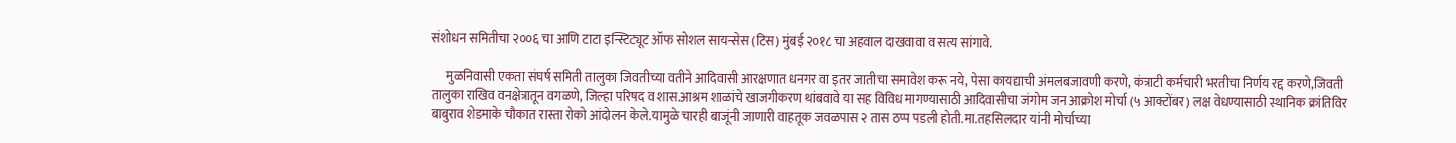संशोधन समितीचा २००६ चा आणि टाटा इन्स्टिट्यूट ऑफ सोशल सायन्सेस (टिस) मुंबई २०१८ चा अहवाल दाखवावा व सत्य सांगावे.

      मुळनिवासी एकता संघर्ष समिती तालुका जिवतीच्या वतीने आदिवासी आरक्षणात धनगर वा इतर जातीचा समावेश करू नये, पेसा कायद्याची अंमलबजावणी करणे, कंत्राटी कर्मचारी भरतीचा निर्णय रद्द करणे,जिवती तालुका राखिव वनक्षेत्रातून वगळणे, जिल्हा परिषद व शास.आश्रम शाळांचे खाजगीकरण थांबवावे या सह विविध मागण्यासाठी आदिवासीचा जंगोम जन आक्रोश मोर्चा (५ आक्टोंबर) लक्ष वेधण्यासाठी स्थानिक क्रांतिविर बाबुराव शेडमाके चौकात रास्ता रोको आंदोलन केले.यामुळे चारही बाजूंनी जाणारी वाहतूक जवळपास २ तास ठप्प पडली होती.मा.तहसिलदार यांनी मोर्चाच्या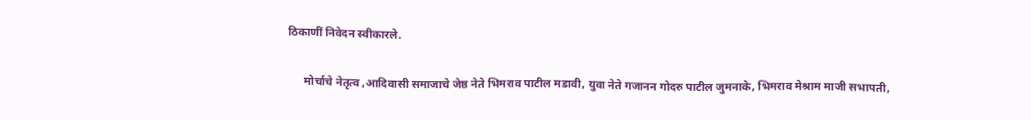ठिकाणीं निवेदन स्वीकारले.

      मोर्चाचे नेतृत्व ,आदिवासी समाजाचे जेष्ठ नेते भिमराव पाटील मडावी, युवा नेते गजानन गोदरु पाटील जुमनाके, भिमराव मेश्राम माजी सभापती,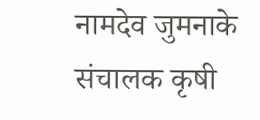नामदेव जुमनाके संचालक कृषी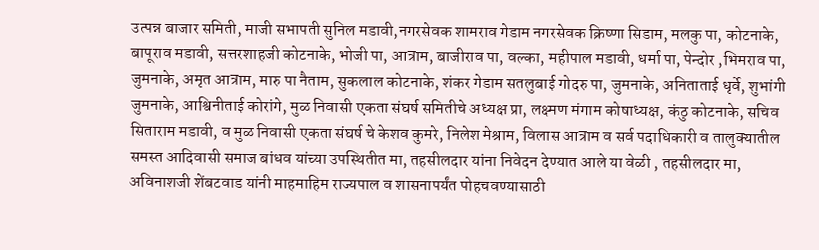उत्पन्न बाजार समिती, माजी सभापती सुनिल मडावी,नगरसेवक शामराव गेडाम नगरसेवक क्रिष्णा सिडाम, मलकु पा, कोटनाके, बापूराव मडावी, सत्तरशाहजी कोटनाके, भोजी पा, आत्राम, बाजीराव पा, वल्का, महीपाल मडावी, धर्मा पा, पेन्दोर ,भिमराव पा, जुमनाके, अमृत आत्राम, मारु पा नैताम, सुकलाल कोटनाके, शंकर गेडाम सतलुबाई गोदरु पा, जुमनाके, अनिताताई धृर्वे, शुभांगी जुमनाके, आश्विनीताई कोरांगे, मुळ निवासी एकता संघर्ष समितीचे अध्यक्ष प्रा, लक्ष्मण मंगाम कोषाध्यक्ष, कंठु कोटनाके, सचिव सिताराम मडावी, व मुळ निवासी एकता संघर्ष चे केशव कुमरे, निलेश मेश्राम, विलास आत्राम व सर्व पदाधिकारी व तालुक्यातील समस्त आदिवासी समाज बांधव यांच्या उपस्थितीत मा, तहसीलदार यांना निवेदन देण्यात आले या वेळी , तहसीलदार मा, अविनाशजी शेंबटवाड यांनी माहमाहिम राज्यपाल व शासनापर्यंत पोहचवण्यासाठी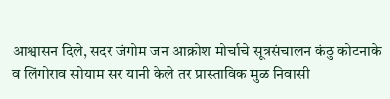आश्वासन दिले, सदर जंगोम जन आक्रोश मोर्चाचे सूत्रसंचालन कंठु कोटनाके व लिंगोराव सोयाम सर यानी केले तर प्रास्ताविक मुळ निवासी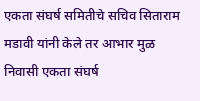एकता संघर्ष समितीचे सचिव सिताराम मडावी यांनी केले तर आभार मुळ निवासी एकता संघर्ष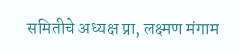समितीचे अध्यक्ष प्रा, लक्ष्मण मंगाम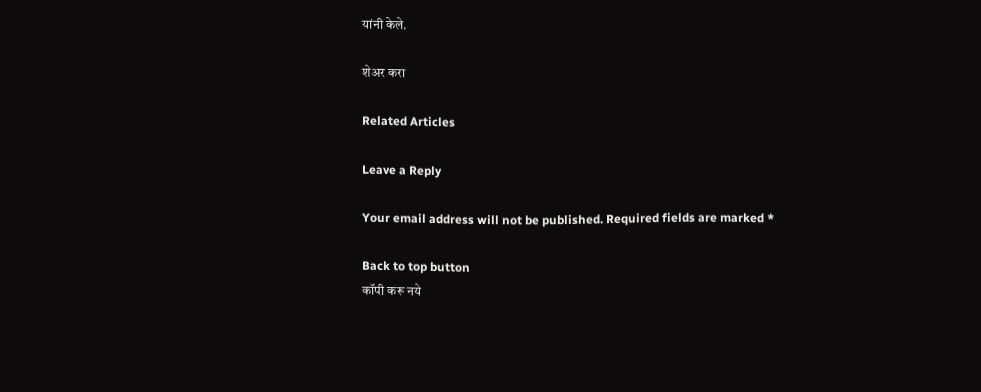यांनी केले.

शेअर करा

Related Articles

Leave a Reply

Your email address will not be published. Required fields are marked *

Back to top button
कॉपी करू नये